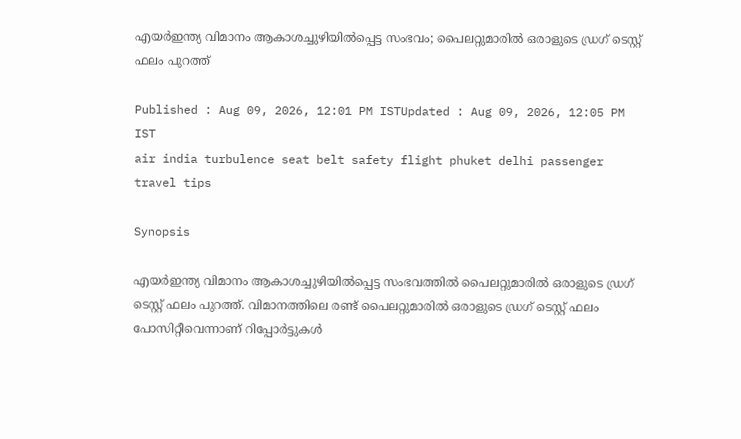എയർഇന്ത്യ വിമാനം ആകാശച്ചുഴിയിൽപ്പെട്ട സംഭവം; പൈലറ്റുമാരിൽ ഒരാളുടെ ഡ്രഗ് ടെസ്റ്റ് ഫലം പുറത്ത്

Published : Aug 09, 2026, 12:01 PM ISTUpdated : Aug 09, 2026, 12:05 PM IST
air india turbulence seat belt safety flight phuket delhi passenger travel tips

Synopsis

എയർഇന്ത്യ വിമാനം ആകാശച്ചുഴിയിൽപ്പെട്ട സംഭവത്തിൽ പൈലറ്റുമാരിൽ ഒരാളുടെ ഡ്രഗ് ടെസ്റ്റ് ഫലം പുറത്ത്. വിമാനത്തിലെ രണ്ട് പൈലറ്റുമാരിൽ ഒരാളുടെ ഡ്രഗ് ടെസ്റ്റ് ഫലം പോസിറ്റീവെന്നാണ് റിപ്പോർട്ടുകൾ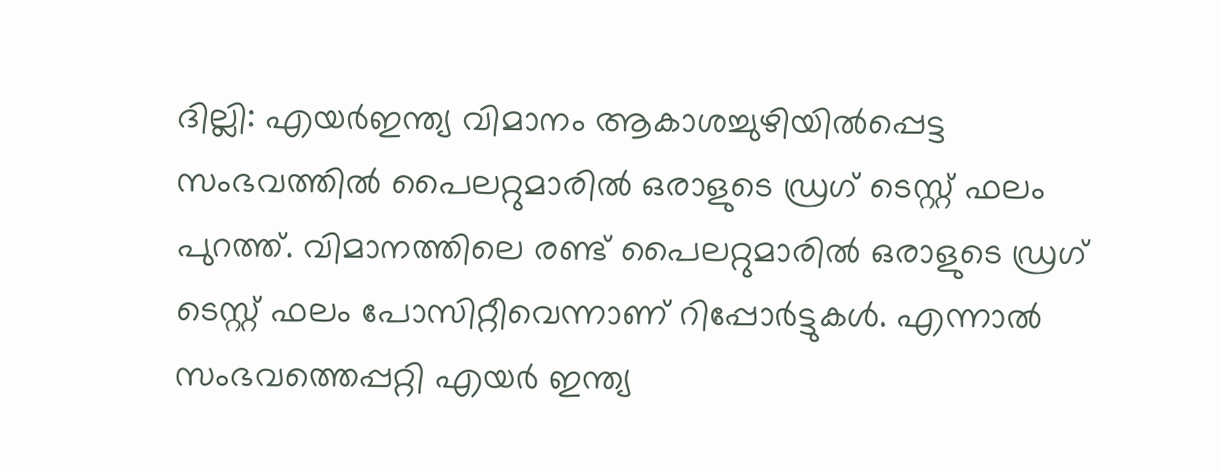ദില്ലി: എയർഇന്ത്യ വിമാനം ആകാശച്ചുഴിയിൽപ്പെട്ട സംഭവത്തിൽ പൈലറ്റുമാരിൽ ഒരാളുടെ ഡ്രഗ് ടെസ്റ്റ് ഫലം പുറത്ത്. വിമാനത്തിലെ രണ്ട് പൈലറ്റുമാരിൽ ഒരാളുടെ ഡ്രഗ് ടെസ്റ്റ് ഫലം പോസിറ്റീവെന്നാണ് റിപ്പോർട്ടുകൾ. എന്നാൽ സംഭവത്തെപ്പറ്റി എയർ ഇന്ത്യ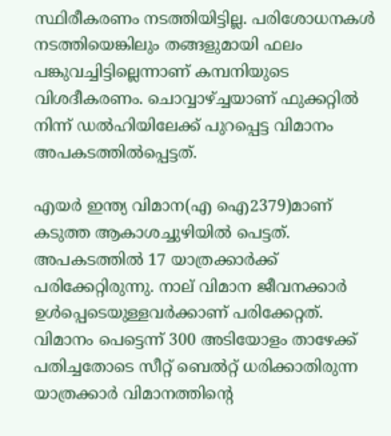സ്ഥിരീകരണം നടത്തിയിട്ടില്ല. പരിശോധനകൾ നടത്തിയെങ്കിലും തങ്ങളുമായി ഫലം പങ്കുവച്ചിട്ടില്ലെന്നാണ് കമ്പനിയുടെ വിശദീകരണം. ചൊവ്വാഴ്ച്ചയാണ് ഫുക്കറ്റിൽ നിന്ന് ഡൽഹിയിലേക്ക് പുറപ്പെട്ട വിമാനം അപകടത്തിൽപ്പെട്ടത്.

എയർ ഇന്ത്യ വിമാന(എ ഐ2379)മാണ് കടുത്ത ആകാശച്ചുഴിയിൽ പെട്ടത്. അപകടത്തിൽ 17 യാത്രക്കാർക്ക് പരിക്കേറ്റിരുന്നു. നാല് വിമാന ജീവനക്കാർ ഉൾപ്പെടെയുള്ളവർക്കാണ് പരിക്കേറ്റത്. വിമാനം പെട്ടെന്ന് 300 അടിയോളം താഴേക്ക് പതിച്ചതോടെ സീറ്റ് ബെൽറ്റ് ധരിക്കാതിരുന്ന യാത്രക്കാർ വിമാനത്തിന്‍റെ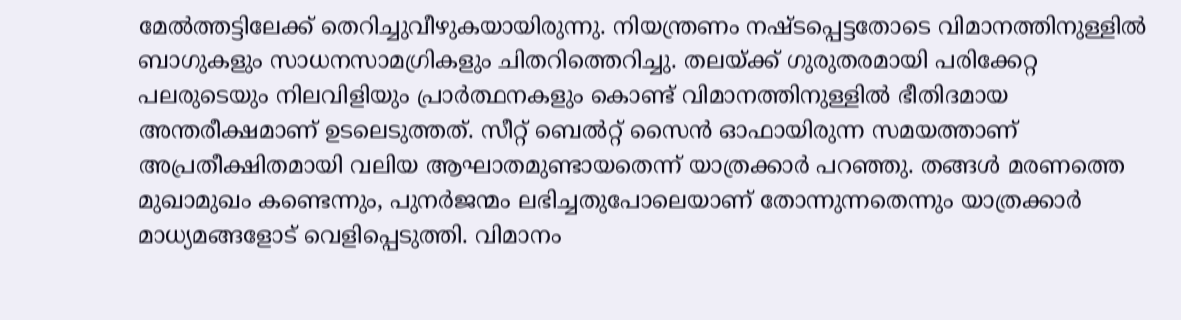മേൽത്തട്ടിലേക്ക് തെറിച്ചുവീഴുകയായിരുന്നു. നിയന്ത്രണം നഷ്ടപ്പെട്ടതോടെ വിമാനത്തിനുള്ളിൽ ബാഗുകളും സാധനസാമഗ്രികളും ചിതറിത്തെറിച്ചു. തലയ്ക്ക് ഗുരുതരമായി പരിക്കേറ്റ പലരുടെയും നിലവിളിയും പ്രാർത്ഥനകളും കൊണ്ട് വിമാനത്തിനുള്ളിൽ ഭീതിദമായ അന്തരീക്ഷമാണ് ഉടലെടുത്തത്. സീറ്റ് ബെൽറ്റ് സൈൻ ഓഫായിരുന്ന സമയത്താണ് അപ്രതീക്ഷിതമായി വലിയ ആഘാതമുണ്ടായതെന്ന് യാത്രക്കാർ പറഞ്ഞു. തങ്ങൾ മരണത്തെ മുഖാമുഖം കണ്ടെന്നും, പുനർജന്മം ലഭിച്ചതുപോലെയാണ് തോന്നുന്നതെന്നും യാത്രക്കാർ മാധ്യമങ്ങളോട് വെളിപ്പെടുത്തി. വിമാനം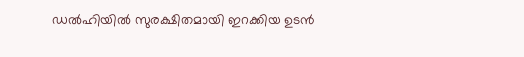ഡൽഹിയിൽ സുരക്ഷിതമായി ഇറക്കിയ ഉടൻ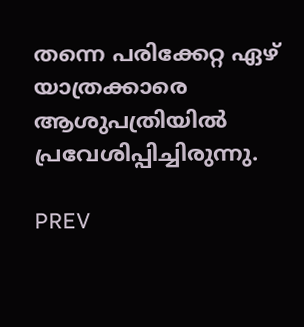തന്നെ പരിക്കേറ്റ ഏഴ് യാത്രക്കാരെ ആശുപത്രിയിൽ പ്രവേശിപ്പിച്ചിരുന്നു.

PREV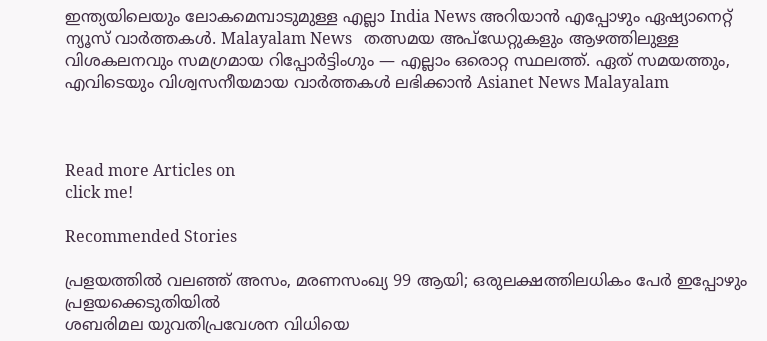ഇന്ത്യയിലെയും ലോകമെമ്പാടുമുള്ള എല്ലാ India News അറിയാൻ എപ്പോഴും ഏഷ്യാനെറ്റ് ന്യൂസ് വാർത്തകൾ. Malayalam News   തത്സമയ അപ്‌ഡേറ്റുകളും ആഴത്തിലുള്ള വിശകലനവും സമഗ്രമായ റിപ്പോർട്ടിംഗും — എല്ലാം ഒരൊറ്റ സ്ഥലത്ത്. ഏത് സമയത്തും, എവിടെയും വിശ്വസനീയമായ വാർത്തകൾ ലഭിക്കാൻ Asianet News Malayalam



Read more Articles on
click me!

Recommended Stories

പ്രളയത്തിൽ വലഞ്ഞ് അസം, മരണസംഖ്യ 99 ആയി; ഒരുലക്ഷത്തിലധികം പേർ ഇപ്പോഴും പ്രളയക്കെടുതിയിൽ
ശബരിമല യുവതിപ്രവേശന വിധിയെ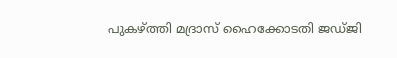പുകഴ്ത്തി മദ്രാസ് ഹൈക്കോടതി ജഡ്ജി